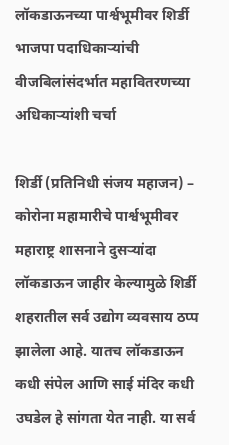लॉकडाऊनच्या पार्श्वभूमीवर शिर्डी भाजपा पदाधिकाऱ्यांची वीजबिलांसंदर्भात महावितरणच्या अधिकाऱ्यांशी चर्चा

शिर्डी (प्रतिनिधी संजय महाजन) – कोरोना महामारीचे पार्श्वभूमीवर महाराष्ट्र शासनाने दुसऱ्यांदा लॉकडाऊन जाहीर केल्यामुळे शिर्डी शहरातील सर्व उद्योग व्यवसाय ठप्प झालेला आहे. यातच लॉकडाऊन कधी संपेल आणि साई मंदिर कधी उघडेल हे सांगता येत नाही. या सर्व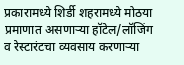प्रकारामध्ये शिर्डी शहरामध्ये मोठया प्रमाणात असणाऱ्या हॉटेल/लॉजिंग व रेस्टारंटचा व्यवसाय करणाऱ्या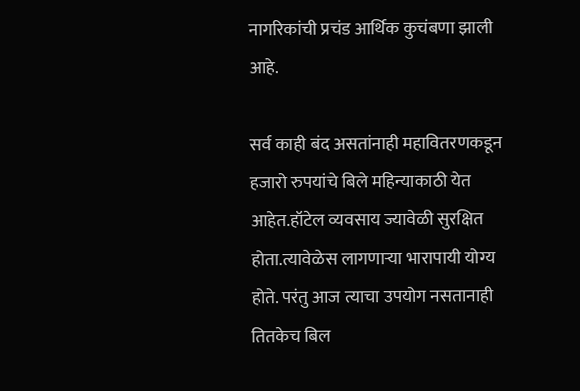नागरिकांची प्रचंड आर्थिक कुचंबणा झाली आहे.

सर्व काही बंद असतांनाही महावितरणकडून हजारो रुपयांचे बिले महिन्याकाठी येत आहेत.हॉटेल व्यवसाय ज्यावेळी सुरक्षित होता.त्यावेळेस लागणाऱ्या भारापायी योग्य होते. परंतु आज त्याचा उपयोग नसतानाही तितकेच बिल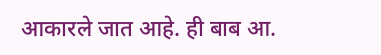आकारले जात आहे. ही बाब आ.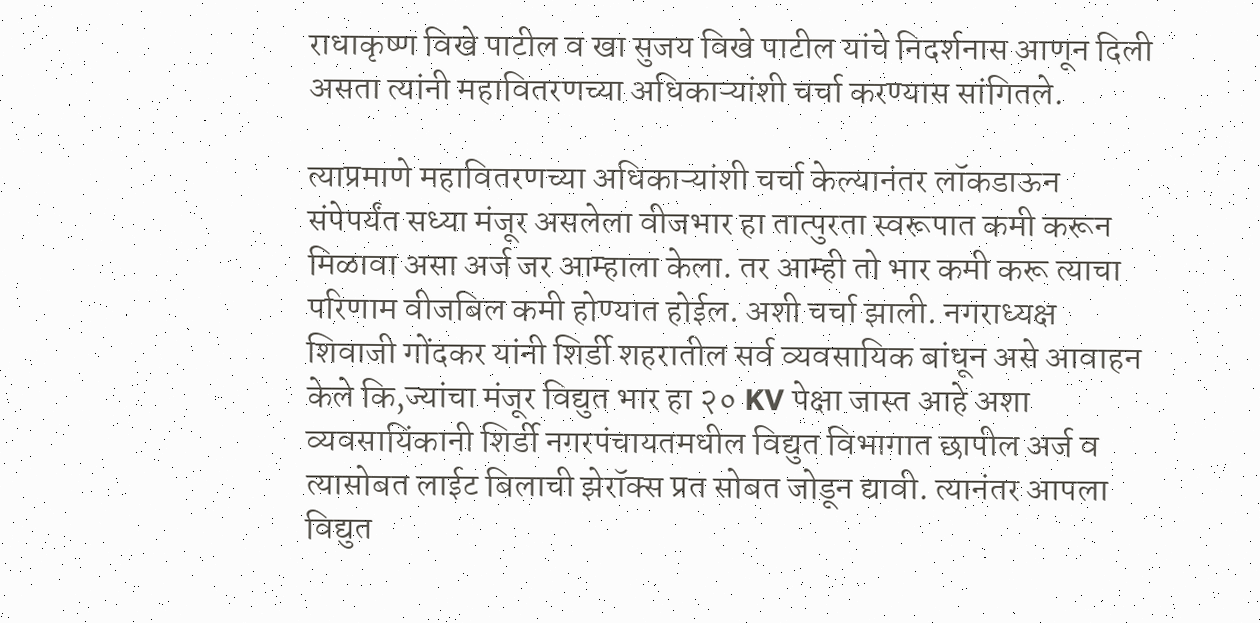राधाकृष्ण विखे पाटील व खा सुजय विखे पाटील यांचे निदर्शनास आणून दिली असता त्यांनी महावितरणच्या अधिकाऱ्यांशी चर्चा करण्यास सांगितले.

त्याप्रमाणे महावितरणच्या अधिकाऱ्यांशी चर्चा केल्यानंतर लॉकडाऊन संपेपर्यंत सध्या मंजूर असलेला वीजभार हा तात्पुरता स्वरूपात कमी करून मिळावा असा अर्ज जर आम्हाला केला. तर आम्ही तो भार कमी करू त्याचा परिणाम वीजबिल कमी होण्यात होईल. अशी चर्चा झाली. नगराध्यक्ष शिवाजी गोंदकर यांनी शिर्डी शहरातील सर्व व्यवसायिक बांधून असे आवाहन केले कि,ज्यांचा मंजूर विद्युत भार हा २० KV पेक्षा जास्त आहे अशा व्यवसायिंकानी शिर्डी नगरपंचायतमधील विद्युत विभागात छापील अर्ज व त्यासोबत लाईट बिलाची झेरॉक्स प्रत सोबत जोडून द्यावी. त्यानंतर आपला विद्युत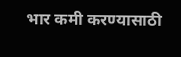भार कमी करण्यासाठी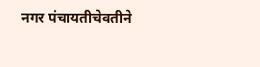नगर पंचायतीचेवतीने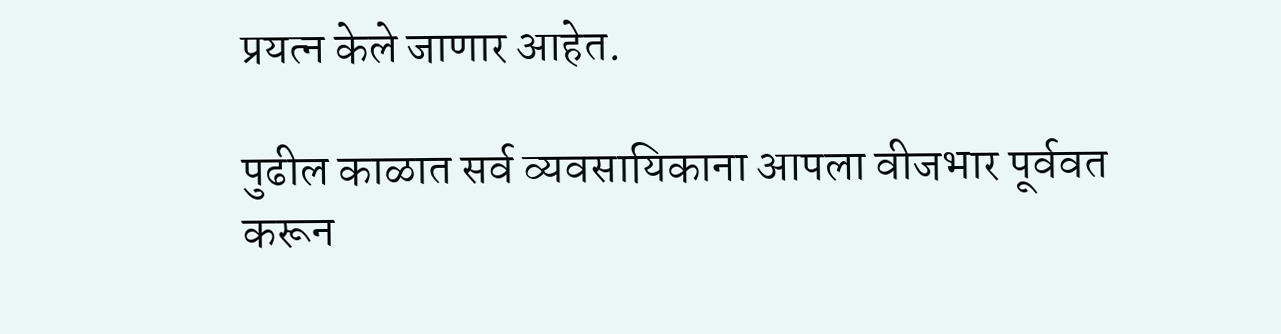प्रयत्न केले जाणार आहेत.

पुढील काळात सर्व व्यवसायिकाना आपला वीजभार पूर्ववत करून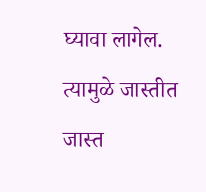घ्यावा लागेल. त्यामुळे जास्तीत जास्त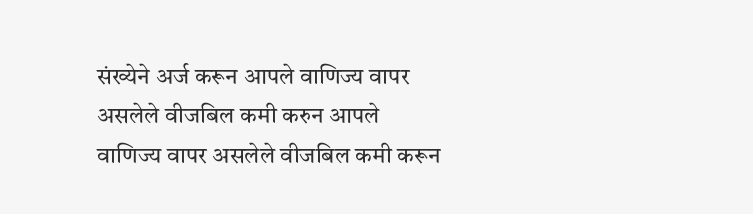संख्येने अर्ज करून आपले वाणिज्य वापर असलेले वीजबिल कमी करुन आपले वाणिज्य वापर असलेले वीजबिल कमी करून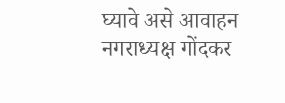घ्यावे असे आवाहन नगराध्यक्ष गोंदकर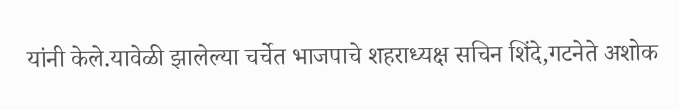यांनी केले.यावेळी झालेल्या चर्चेत भाजपाचे शहराध्यक्ष सचिन शिंदे,गटनेते अशोक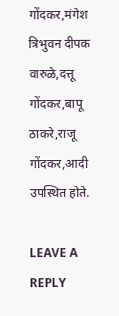गोंदकर,मंगेश त्रिभुवन दीपक वारुळे,दत्तू गोंदकर,बापू ठाकरे,राजू गोंदकर,आदी उपस्थित होते.

LEAVE A REPLY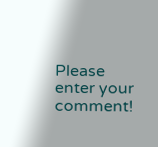Please enter your comment!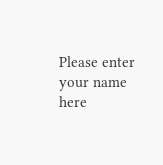Please enter your name here